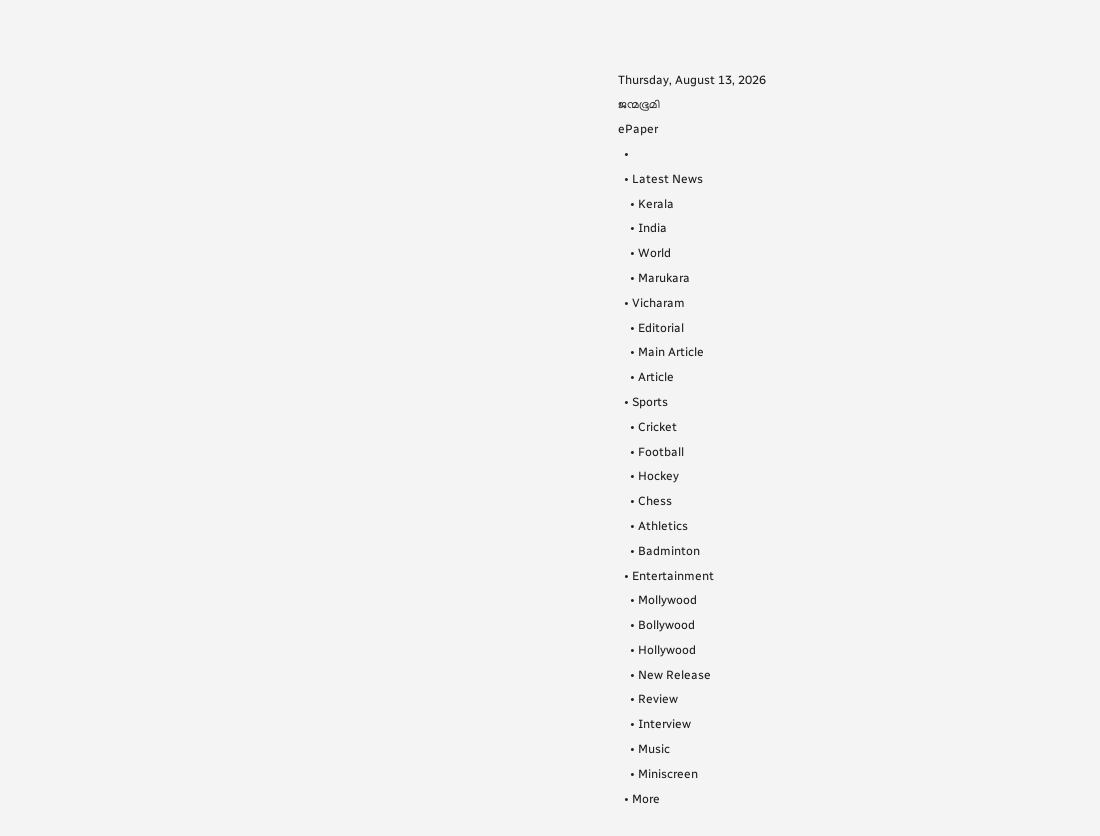Thursday, August 13, 2026
ജന്മഭൂമി
ePaper
  •
  • Latest News
    • Kerala
    • India
    • World
    • Marukara
  • Vicharam
    • Editorial
    • Main Article
    • Article
  • Sports
    • Cricket
    • Football
    • Hockey
    • Chess
    • Athletics
    • Badminton
  • Entertainment
    • Mollywood
    • Bollywood
    • Hollywood
    • New Release
    • Review
    • Interview
    • Music
    • Miniscreen
  • More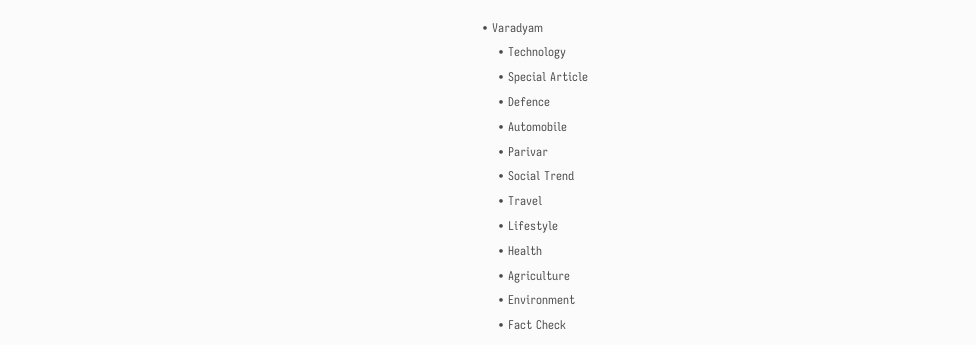• Varadyam
    • Technology
    • Special Article
    • Defence
    • Automobile
    • Parivar
    • Social Trend
    • Travel
    • Lifestyle
    • Health
    • Agriculture
    • Environment
    • Fact Check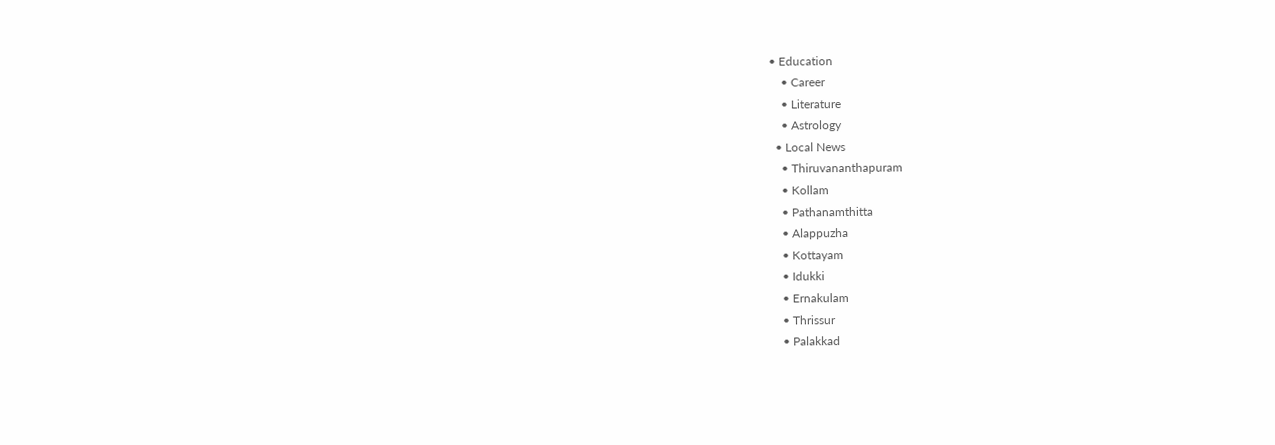• Education
    • Career
    • Literature
    • Astrology
  • Local News
    • Thiruvananthapuram
    • Kollam
    • Pathanamthitta
    • Alappuzha
    • Kottayam
    • Idukki
    • Ernakulam
    • Thrissur
    • Palakkad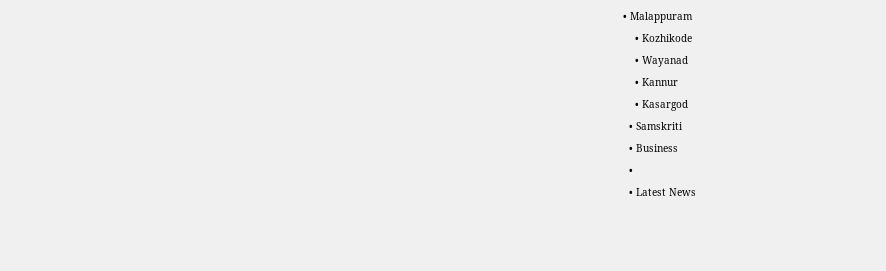• Malappuram
    • Kozhikode
    • Wayanad
    • Kannur
    • Kasargod
  • Samskriti
  • Business
  •
  • Latest News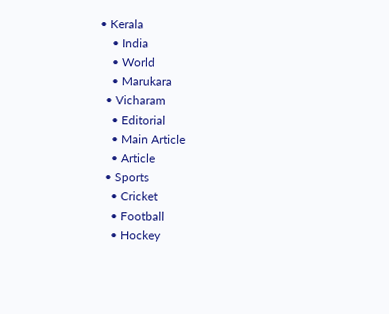• Kerala
    • India
    • World
    • Marukara
  • Vicharam
    • Editorial
    • Main Article
    • Article
  • Sports
    • Cricket
    • Football
    • Hockey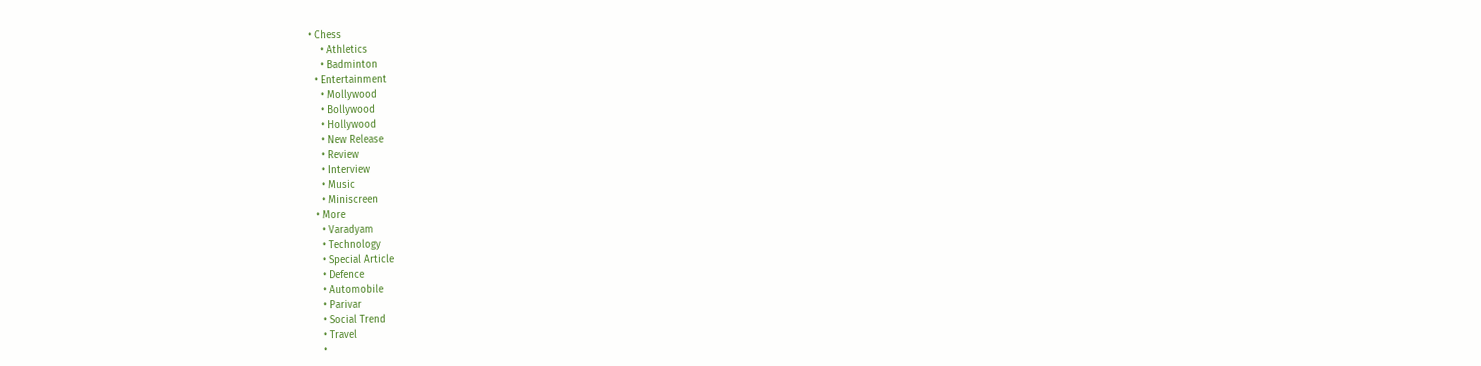• Chess
    • Athletics
    • Badminton
  • Entertainment
    • Mollywood
    • Bollywood
    • Hollywood
    • New Release
    • Review
    • Interview
    • Music
    • Miniscreen
  • More
    • Varadyam
    • Technology
    • Special Article
    • Defence
    • Automobile
    • Parivar
    • Social Trend
    • Travel
    •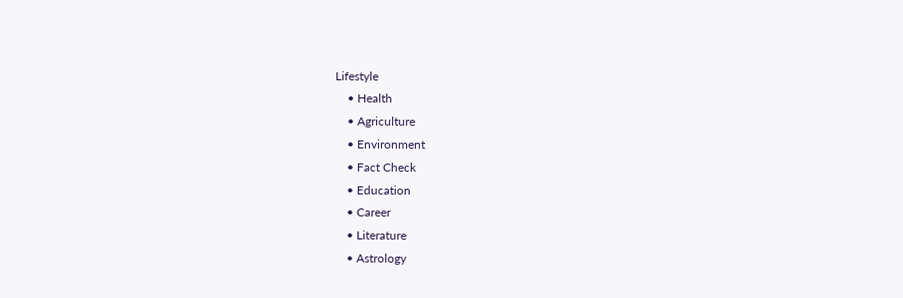Lifestyle
    • Health
    • Agriculture
    • Environment
    • Fact Check
    • Education
    • Career
    • Literature
    • Astrology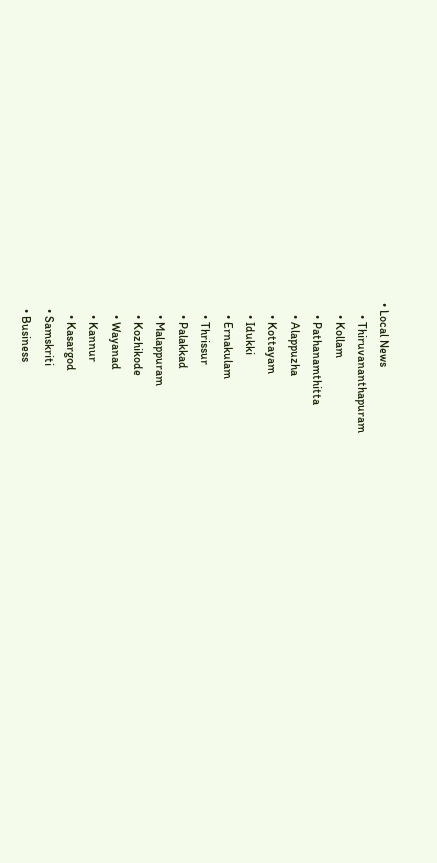• Local News
    • Thiruvananthapuram
    • Kollam
    • Pathanamthitta
    • Alappuzha
    • Kottayam
    • Idukki
    • Ernakulam
    • Thrissur
    • Palakkad
    • Malappuram
    • Kozhikode
    • Wayanad
    • Kannur
    • Kasargod
  • Samskriti
  • Business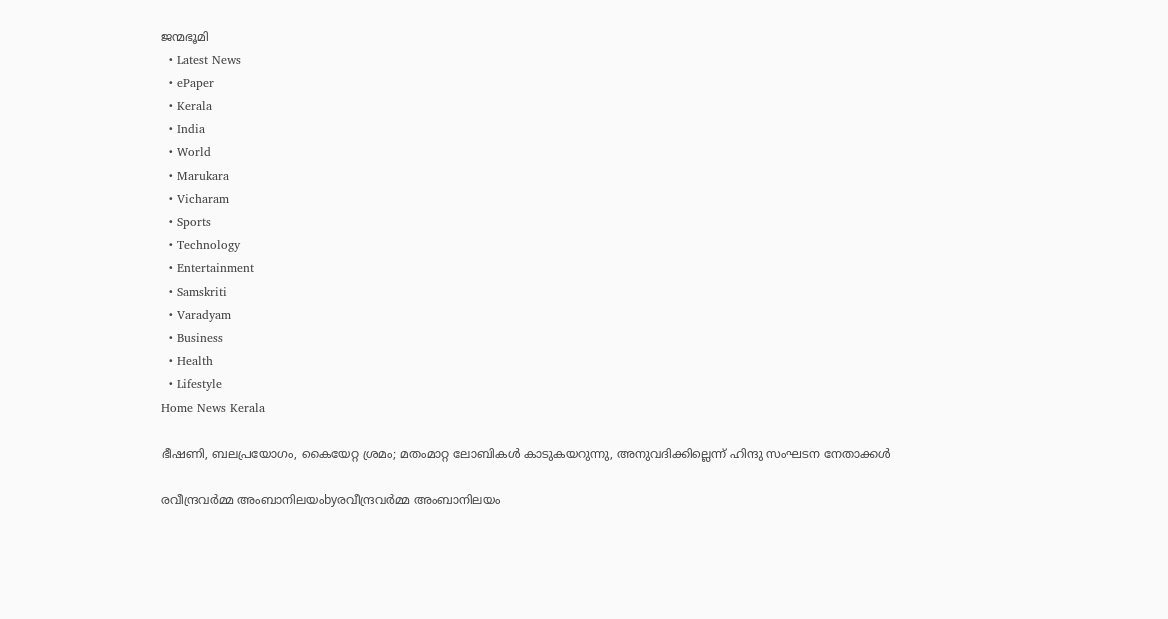ജന്മഭൂമി
  • Latest News
  • ePaper
  • Kerala
  • India
  • World
  • Marukara
  • Vicharam
  • Sports
  • Technology
  • Entertainment
  • Samskriti
  • Varadyam
  • Business
  • Health
  • Lifestyle
Home News Kerala

ഭീഷണി, ബലപ്രയോഗം, കൈയേറ്റ ശ്രമം; മതംമാറ്റ ലോബികള്‍ കാടുകയറുന്നു, അനുവദിക്കില്ലെന്ന് ഹിന്ദു സംഘടന നേതാക്കള്‍

രവീന്ദ്രവര്‍മ്മ അംബാനിലയംbyരവീന്ദ്രവര്‍മ്മ അംബാനിലയം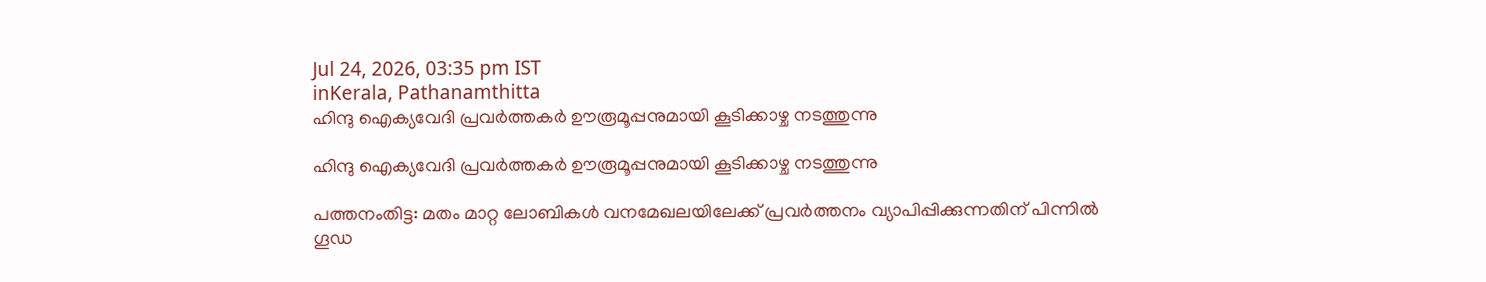Jul 24, 2026, 03:35 pm IST
inKerala, Pathanamthitta
ഹിന്ദു ഐക്യവേദി പ്രവർത്തകർ ഊരൂമൂപ്പനുമായി കൂടിക്കാഴ്ച നടത്തുന്നു

ഹിന്ദു ഐക്യവേദി പ്രവർത്തകർ ഊരൂമൂപ്പനുമായി കൂടിക്കാഴ്ച നടത്തുന്നു

പത്തനംതിട്ട: മതം മാറ്റ ലോബികള്‍ വനമേഖലയിലേക്ക് പ്രവര്‍ത്തനം വ്യാപിപ്പിക്കുന്നതിന് പിന്നില്‍ ഗൂഡ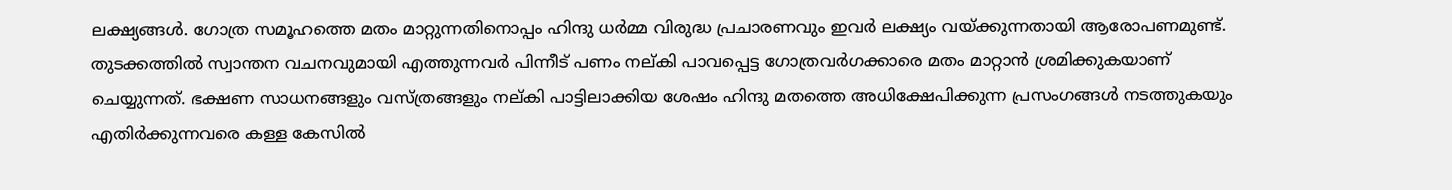ലക്ഷ്യങ്ങള്‍. ഗോത്ര സമൂഹത്തെ മതം മാറ്റുന്നതിനൊപ്പം ഹിന്ദു ധര്‍മ്മ വിരുദ്ധ പ്രചാരണവും ഇവര്‍ ലക്ഷ്യം വയ്‌ക്കുന്നതായി ആരോപണമുണ്ട്. തുടക്കത്തില്‍ സ്വാന്തന വചനവുമായി എത്തുന്നവര്‍ പിന്നീട് പണം നല്കി പാവപ്പെട്ട ഗോത്രവര്‍ഗക്കാരെ മതം മാറ്റാന്‍ ശ്രമിക്കുകയാണ് ചെയ്യുന്നത്. ഭക്ഷണ സാധനങ്ങളും വസ്ത്രങ്ങളും നല്കി പാട്ടിലാക്കിയ ശേഷം ഹിന്ദു മതത്തെ അധിക്ഷേപിക്കുന്ന പ്രസംഗങ്ങള്‍ നടത്തുകയും എതിര്‍ക്കുന്നവരെ കള്ള കേസില്‍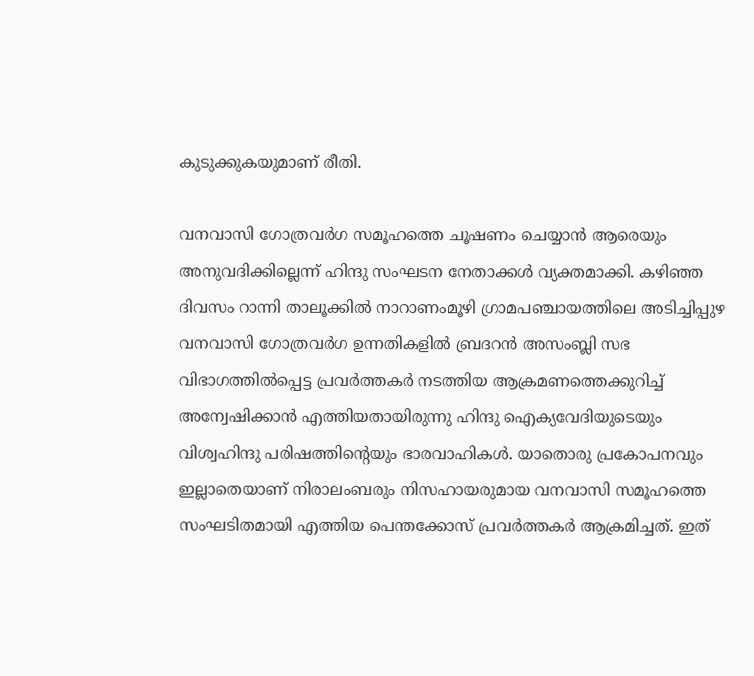കുടുക്കുകയുമാണ് രീതി.

വനവാസി ഗോത്രവര്‍ഗ സമൂഹത്തെ ചൂഷണം ചെയ്യാന്‍ ആരെയും അനുവദിക്കില്ലെന്ന് ഹിന്ദു സംഘടന നേതാക്കള്‍ വ്യക്തമാക്കി. കഴിഞ്ഞ ദിവസം റാന്നി താലൂക്കില്‍ നാറാണംമൂഴി ഗ്രാമപഞ്ചായത്തിലെ അടിച്ചിപ്പുഴ വനവാസി ഗോത്രവര്‍ഗ ഉന്നതികളില്‍ ബ്രദറന്‍ അസംബ്ലി സഭ വിഭാഗത്തില്‍പ്പെട്ട പ്രവര്‍ത്തകര്‍ നടത്തിയ ആക്രമണത്തെക്കുറിച്ച് അന്വേഷിക്കാന്‍ എത്തിയതായിരുന്നു ഹിന്ദു ഐക്യവേദിയുടെയും വിശ്വഹിന്ദു പരിഷത്തിന്റെയും ഭാരവാഹികള്‍. യാതൊരു പ്രകോപനവും ഇല്ലാതെയാണ് നിരാലംബരും നിസഹായരുമായ വനവാസി സമൂഹത്തെ സംഘടിതമായി എത്തിയ പെന്തക്കോസ് പ്രവര്‍ത്തകര്‍ ആക്രമിച്ചത്. ഇത്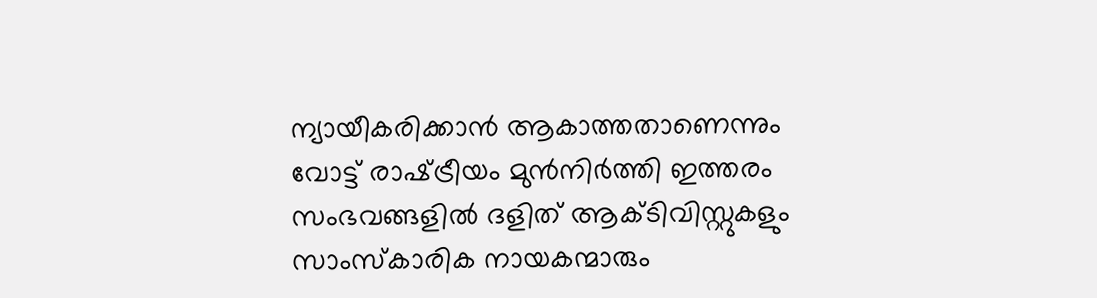ന്യായീകരിക്കാന്‍ ആകാത്തതാണെന്നും വോട്ട് രാഷ്‌ട്രീയം മുന്‍നിര്‍ത്തി ഇത്തരം സംഭവങ്ങളില്‍ ദളിത് ആക്ടിവിസ്റ്റുകളും സാംസ്‌കാരിക നായകന്മാരും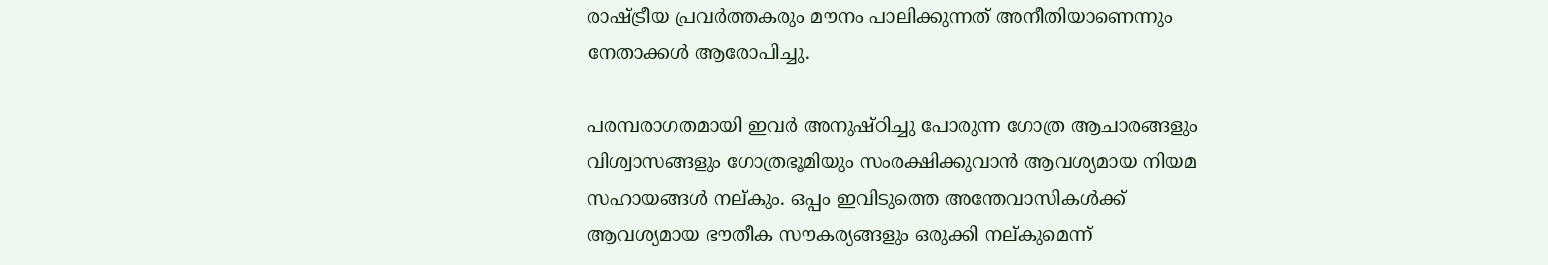രാഷ്‌ട്രീയ പ്രവര്‍ത്തകരും മൗനം പാലിക്കുന്നത് അനീതിയാണെന്നും നേതാക്കള്‍ ആരോപിച്ചു.

പരമ്പരാഗതമായി ഇവര്‍ അനുഷ്ഠിച്ചു പോരുന്ന ഗോത്ര ആചാരങ്ങളും വിശ്വാസങ്ങളും ഗോത്രഭൂമിയും സംരക്ഷിക്കുവാന്‍ ആവശ്യമായ നിയമ സഹായങ്ങള്‍ നല്കും. ഒപ്പം ഇവിടുത്തെ അന്തേവാസികള്‍ക്ക് ആവശ്യമായ ഭൗതീക സൗകര്യങ്ങളും ഒരുക്കി നല്കുമെന്ന്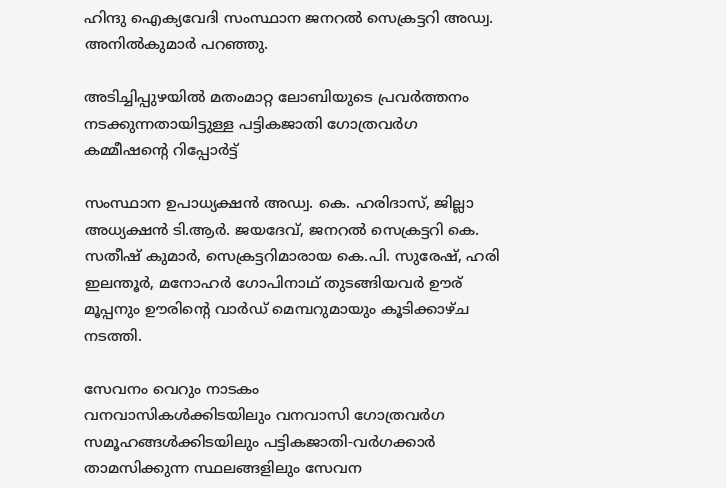ഹിന്ദു ഐക്യവേദി സംസ്ഥാന ജനറല്‍ സെക്രട്ടറി അഡ്വ. അനില്‍കുമാര്‍ പറഞ്ഞു.

അടിച്ചിപ്പുഴയില്‍ മതംമാറ്റ ലോബിയുടെ പ്രവര്‍ത്തനം നടക്കുന്നതായിട്ടുള്ള പട്ടികജാതി ഗോത്രവര്‍ഗ കമ്മീഷന്റെ റിപ്പോര്‍ട്ട്‌

സംസ്ഥാന ഉപാധ്യക്ഷന്‍ അഡ്വ. കെ. ഹരിദാസ്, ജില്ലാ അധ്യക്ഷന്‍ ടി.ആര്‍. ജയദേവ്, ജനറല്‍ സെക്രട്ടറി കെ. സതീഷ് കുമാര്‍, സെക്രട്ടറിമാരായ കെ.പി. സുരേഷ്, ഹരി ഇലന്തൂര്‍, മനോഹര്‍ ഗോപിനാഥ് തുടങ്ങിയവര്‍ ഊര് മൂപ്പനും ഊരിന്റെ വാര്‍ഡ് മെമ്പറുമായും കൂടിക്കാഴ്ച നടത്തി.

സേവനം വെറും നാടകം
വനവാസികള്‍ക്കിടയിലും വനവാസി ഗോത്രവര്‍ഗ സമൂഹങ്ങള്‍ക്കിടയിലും പട്ടികജാതി-വര്‍ഗക്കാര്‍ താമസിക്കുന്ന സ്ഥലങ്ങളിലും സേവന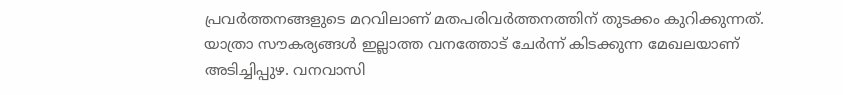പ്രവര്‍ത്തനങ്ങളുടെ മറവിലാണ് മതപരിവര്‍ത്തനത്തിന് തുടക്കം കുറിക്കുന്നത്. യാത്രാ സൗകര്യങ്ങള്‍ ഇല്ലാത്ത വനത്തോട് ചേര്‍ന്ന് കിടക്കുന്ന മേഖലയാണ് അടിച്ചിപ്പുഴ. വനവാസി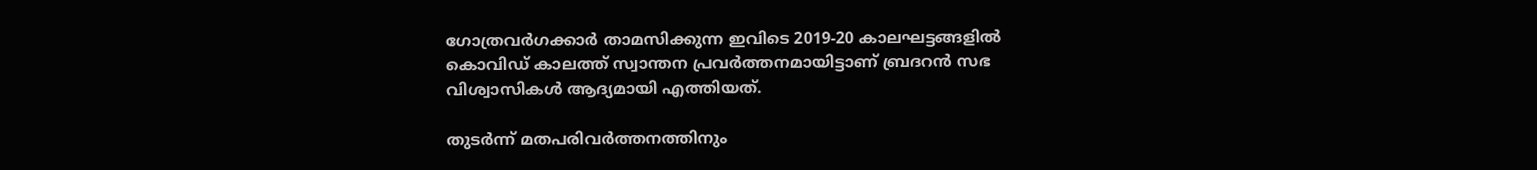ഗോത്രവര്‍ഗക്കാര്‍ താമസിക്കുന്ന ഇവിടെ 2019-20 കാലഘട്ടങ്ങളില്‍ കൊവിഡ് കാലത്ത് സ്വാന്തന പ്രവര്‍ത്തനമായിട്ടാണ് ബ്രദറന്‍ സഭ വിശ്വാസികള്‍ ആദ്യമായി എത്തിയത്.

തുടര്‍ന്ന് മതപരിവര്‍ത്തനത്തിനും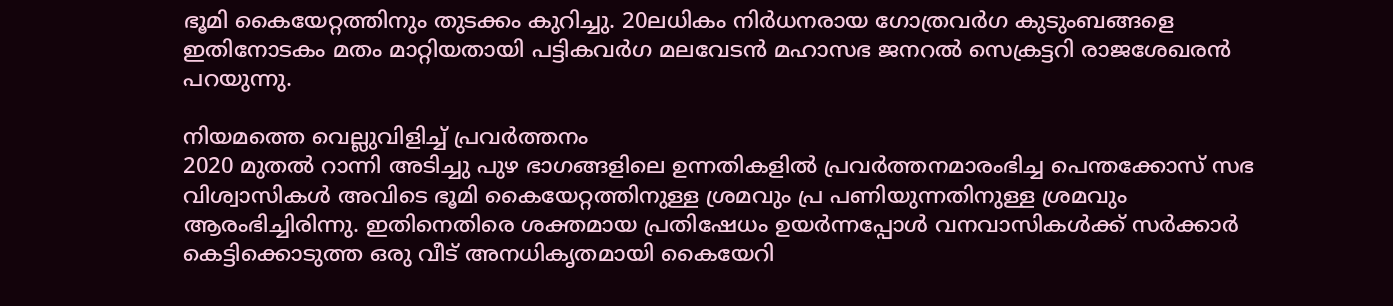ഭൂമി കൈയേറ്റത്തിനും തുടക്കം കുറിച്ചു. 20ലധികം നിര്‍ധനരായ ഗോത്രവര്‍ഗ കുടുംബങ്ങളെ ഇതിനോടകം മതം മാറ്റിയതായി പട്ടികവര്‍ഗ മലവേടന്‍ മഹാസഭ ജനറല്‍ സെക്രട്ടറി രാജശേഖരന്‍ പറയുന്നു.

നിയമത്തെ വെല്ലുവിളിച്ച് പ്രവര്‍ത്തനം
2020 മുതല്‍ റാന്നി അടിച്ചു പുഴ ഭാഗങ്ങളിലെ ഉന്നതികളില്‍ പ്രവര്‍ത്തനമാരംഭിച്ച പെന്തക്കോസ് സഭ വിശ്വാസികള്‍ അവിടെ ഭൂമി കൈയേറ്റത്തിനുള്ള ശ്രമവും പ്ര പണിയുന്നതിനുള്ള ശ്രമവും ആരംഭിച്ചിരിന്നു. ഇതിനെതിരെ ശക്തമായ പ്രതിഷേധം ഉയര്‍ന്നപ്പോള്‍ വനവാസികള്‍ക്ക് സര്‍ക്കാര്‍ കെട്ടിക്കൊടുത്ത ഒരു വീട് അനധികൃതമായി കൈയേറി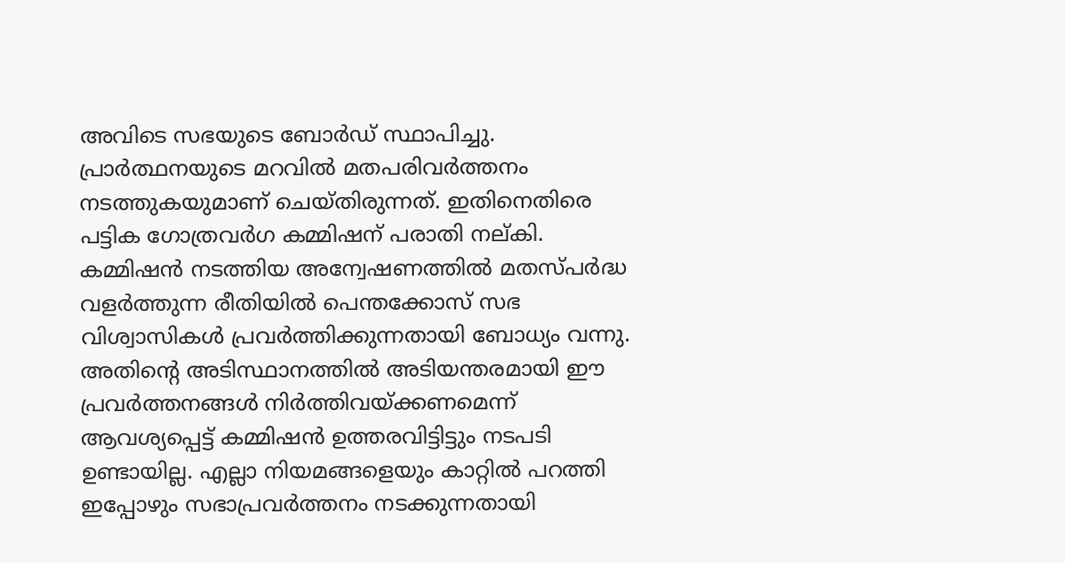അവിടെ സഭയുടെ ബോര്‍ഡ് സ്ഥാപിച്ചു. പ്രാര്‍ത്ഥനയുടെ മറവില്‍ മതപരിവര്‍ത്തനം നടത്തുകയുമാണ് ചെയ്തിരുന്നത്. ഇതിനെതിരെ പട്ടിക ഗോത്രവര്‍ഗ കമ്മിഷന് പരാതി നല്കി. കമ്മിഷന്‍ നടത്തിയ അന്വേഷണത്തില്‍ മതസ്പര്‍ദ്ധ വളര്‍ത്തുന്ന രീതിയില്‍ പെന്തക്കോസ് സഭ വിശ്വാസികള്‍ പ്രവര്‍ത്തിക്കുന്നതായി ബോധ്യം വന്നു. അതിന്റെ അടിസ്ഥാനത്തില്‍ അടിയന്തരമായി ഈ പ്രവര്‍ത്തനങ്ങള്‍ നിര്‍ത്തിവയ്‌ക്കണമെന്ന് ആവശ്യപ്പെട്ട് കമ്മിഷന്‍ ഉത്തരവിട്ടിട്ടും നടപടി ഉണ്ടായില്ല. എല്ലാ നിയമങ്ങളെയും കാറ്റില്‍ പറത്തി ഇപ്പോഴും സഭാപ്രവര്‍ത്തനം നടക്കുന്നതായി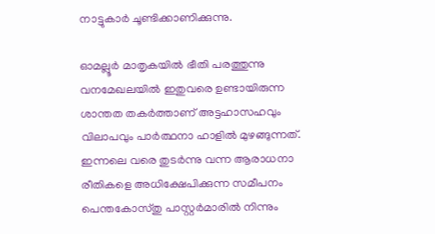നാട്ടുകാര്‍ ചൂണ്ടിക്കാണിക്കുന്നു.

ഓമല്ലൂര്‍ മാതൃകയില്‍ ഭീതി പരത്തുന്നു
വനമേഖലയില്‍ ഇതുവരെ ഉണ്ടായിരുന്ന ശാന്തത തകര്‍ത്താണ് അട്ടഹാസഹവും വിലാപവും പാര്‍ത്ഥനാ ഹാളില്‍ മുഴങ്ങുന്നത്. ഇന്നലെ വരെ തുടര്‍ന്നു വന്ന ആരാധനാ രീതികളെ അധിക്ഷേപിക്കുന്ന സമീപനം പെന്തകോസ്തു പാസ്റ്റര്‍മാരില്‍ നിന്നും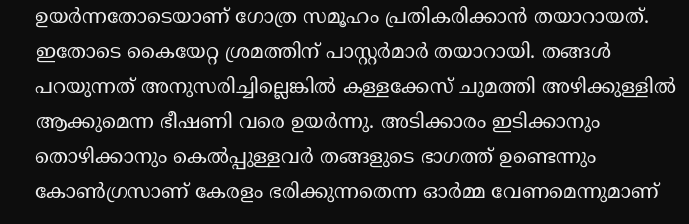ഉയര്‍ന്നതോടെയാണ് ഗോത്ര സമൂഹം പ്രതികരിക്കാന്‍ തയാറായത്. ഇതോടെ കൈയേറ്റ ശ്രമത്തിന് പാസ്റ്റര്‍മാര്‍ തയാറായി. തങ്ങള്‍ പറയുന്നത് അനുസരിച്ചില്ലെങ്കില്‍ കള്ളക്കേസ് ചുമത്തി അഴിക്കുള്ളില്‍ ആക്കുമെന്ന ഭീഷണി വരെ ഉയര്‍ന്നു. അടിക്കാരം ഇടിക്കാനും തൊഴിക്കാനും കെല്‍പ്പുള്ളവര്‍ തങ്ങളുടെ ഭാഗത്ത് ഉണ്ടെന്നും കോണ്‍ഗ്രസാണ് കേരളം ഭരിക്കുന്നതെന്ന ഓര്‍മ്മ വേണമെന്നുമാണ്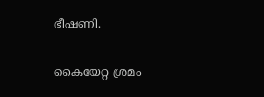ഭീഷണി.

കൈയേറ്റ ശ്രമം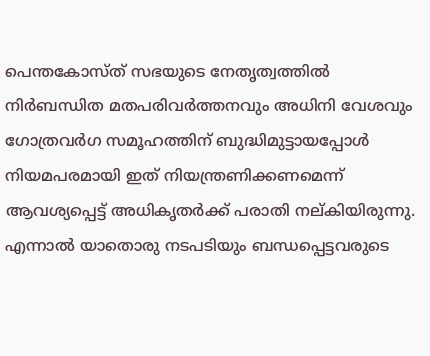പെന്തകോസ്ത് സഭയുടെ നേതൃത്വത്തില്‍ നിര്‍ബന്ധിത മതപരിവര്‍ത്തനവും അധിനി വേശവും ഗോത്രവര്‍ഗ സമൂഹത്തിന് ബുദ്ധിമുട്ടായപ്പോള്‍ നിയമപരമായി ഇത് നിയന്ത്രണിക്കണമെന്ന് ആവശ്യപ്പെട്ട് അധികൃതര്‍ക്ക് പരാതി നല്കിയിരുന്നു. എന്നാല്‍ യാതൊരു നടപടിയും ബന്ധപ്പെട്ടവരുടെ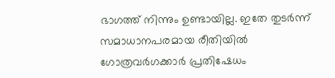ഭാഗത്ത് നിന്നും ഉണ്ടായില്ല. ഇതേ തുടര്‍ന്ന് സമാധാനപരമായ രീതിയില്‍ ഗോത്രവര്‍ഗക്കാര്‍ പ്രതിഷേധം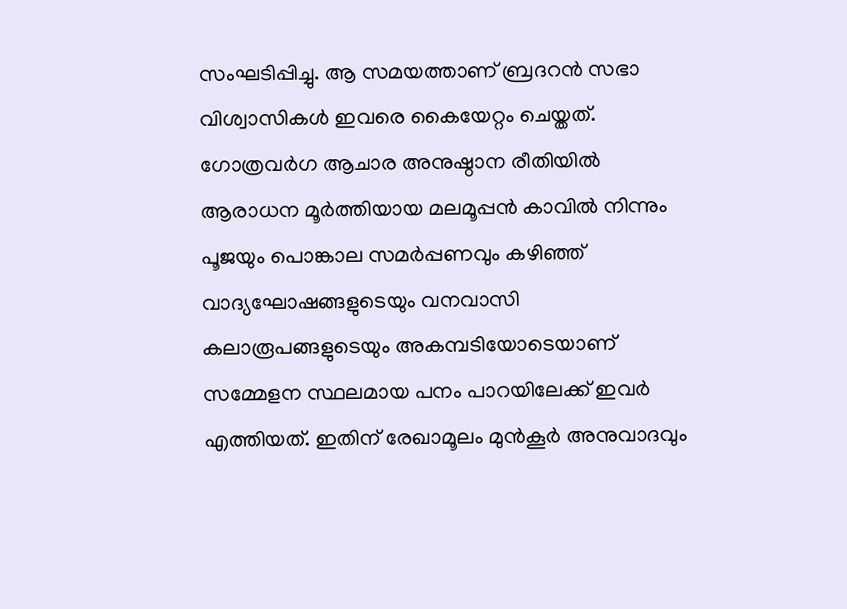സംഘടിപ്പിച്ചു. ആ സമയത്താണ് ബ്രദറന്‍ സഭാ വിശ്വാസികള്‍ ഇവരെ കൈയേറ്റം ചെയ്തത്. ഗോത്രവര്‍ഗ ആചാര അനുഷ്ഠാന രീതിയില്‍ ആരാധന മൂര്‍ത്തിയായ മലമൂപ്പന്‍ കാവില്‍ നിന്നും പൂജയും പൊങ്കാല സമര്‍പ്പണവും കഴിഞ്ഞ് വാദ്യഘോഷങ്ങളുടെയും വനവാസി കലാരൂപങ്ങളുടെയും അകമ്പടിയോടെയാണ് സമ്മേളന സ്ഥലമായ പനം പാറയിലേക്ക് ഇവര്‍ എത്തിയത്. ഇതിന് രേഖാമൂലം മുന്‍കൂര്‍ അനുവാദവും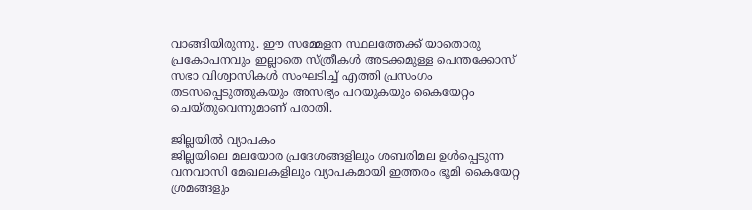വാങ്ങിയിരുന്നു. ഈ സമ്മേളന സ്ഥലത്തേക്ക് യാതൊരു പ്രകോപനവും ഇല്ലാതെ സ്ത്രീകള്‍ അടക്കമുള്ള പെന്തക്കോസ് സഭാ വിശ്വാസികള്‍ സംഘടിച്ച് എത്തി പ്രസംഗം തടസപ്പെടുത്തുകയും അസഭ്യം പറയുകയും കൈയേറ്റം ചെയ്തുവെന്നുമാണ് പരാതി.

ജില്ലയില്‍ വ്യാപകം
ജില്ലയിലെ മലയോര പ്രദേശങ്ങളിലും ശബരിമല ഉള്‍പ്പെടുന്ന വനവാസി മേഖലകളിലും വ്യാപകമായി ഇത്തരം ഭൂമി കൈയേറ്റ ശ്രമങ്ങളും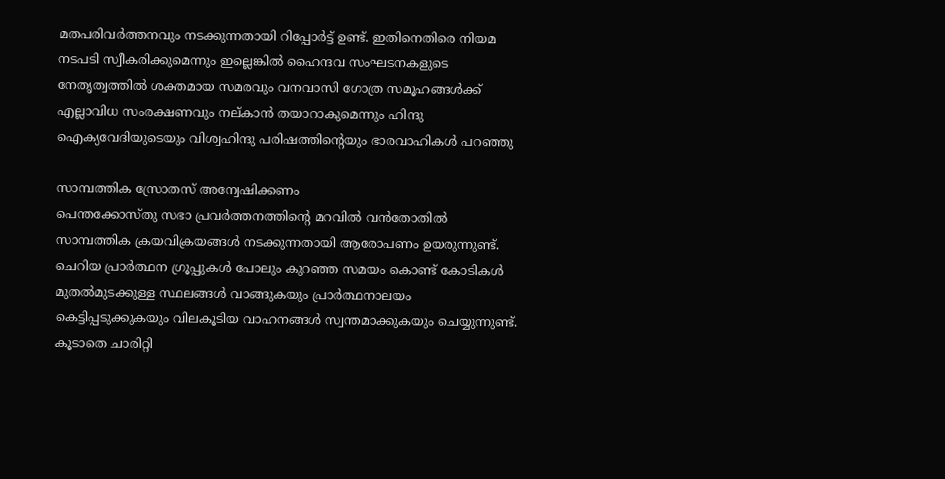മതപരിവര്‍ത്തനവും നടക്കുന്നതായി റിപ്പോര്‍ട്ട് ഉണ്ട്. ഇതിനെതിരെ നിയമ നടപടി സ്വീകരിക്കുമെന്നും ഇല്ലെങ്കില്‍ ഹൈന്ദവ സംഘടനകളുടെ നേതൃത്വത്തില്‍ ശക്തമായ സമരവും വനവാസി ഗോത്ര സമൂഹങ്ങള്‍ക്ക് എല്ലാവിധ സംരക്ഷണവും നല്കാന്‍ തയാറാകുമെന്നും ഹിന്ദു ഐക്യവേദിയുടെയും വിശ്വഹിന്ദു പരിഷത്തിന്റെയും ഭാരവാഹികള്‍ പറഞ്ഞു

സാമ്പത്തിക സ്രോതസ് അന്വേഷിക്കണം
പെന്തക്കോസ്തു സഭാ പ്രവര്‍ത്തനത്തിന്റെ മറവില്‍ വന്‍തോതില്‍ സാമ്പത്തിക ക്രയവിക്രയങ്ങള്‍ നടക്കുന്നതായി ആരോപണം ഉയരുന്നുണ്ട്. ചെറിയ പ്രാര്‍ത്ഥന ഗ്രൂപ്പുകള്‍ പോലും കുറഞ്ഞ സമയം കൊണ്ട് കോടികള്‍ മുതല്‍മുടക്കുള്ള സ്ഥലങ്ങള്‍ വാങ്ങുകയും പ്രാര്‍ത്ഥനാലയം കെട്ടിപ്പടുക്കുകയും വിലകൂടിയ വാഹനങ്ങള്‍ സ്വന്തമാക്കുകയും ചെയ്യുന്നുണ്ട്. കൂടാതെ ചാരിറ്റി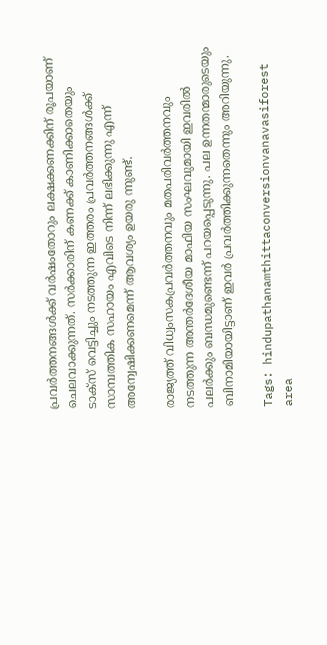പ്രവര്‍ത്തനങ്ങള്‍ക്ക് വര്‍ഷംതോറും ലക്ഷക്കണക്കിന് രൂപയാണ് ചെലവാക്കുന്നത്. സര്‍ക്കാരിന് കണക്ക് കാണിക്കാതെയും ടാക്‌സ് വെട്ടിച്ചും നടത്തുന്ന ഇത്തരം പ്രവര്‍ത്തനങ്ങള്‍ക്ക് സാമ്പത്തിക സഹായം എവിടെ നിന്ന് ലഭിക്കുന്നു എന്ന് അന്വേഷിക്കണമെന്ന് ആവശ്യം ഉയരു ന്നുണ്ട്.

രാജ്യത്ത് വിധ്വംസകപ്രവര്‍ത്തനവും മതപരിവര്‍ത്തനവും നടത്തുന്ന അന്തര്‍ദേശീയ മാഫിയ സംഘവുമായി ഇവരില്‍ പലര്‍ക്കും ബന്ധമുണ്ടെന്ന് പറയപ്പെടുന്നു. പല ഉന്നതന്മാരുടെയും ബിനാമിയായിട്ടാണ് ഇവര്‍ പ്രവര്‍ത്തിക്കുന്നതെന്നും അറിയുന്നു.

Tags: hindupathanamthittaconversionvanavasiforest area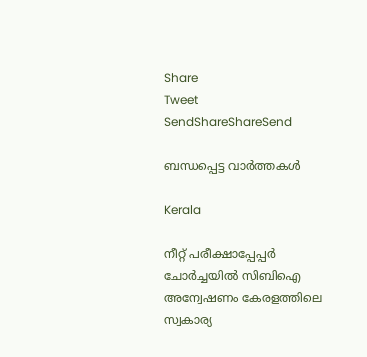Share
Tweet
SendShareShareSend

ബന്ധപ്പെട്ട വാര്‍ത്തകള്‍

Kerala

നീറ്റ് പരീക്ഷാപ്പേപ്പർ ചോർച്ചയില്‍ സിബിഐ അന്വേഷണം കേരളത്തിലെ സ്വകാര്യ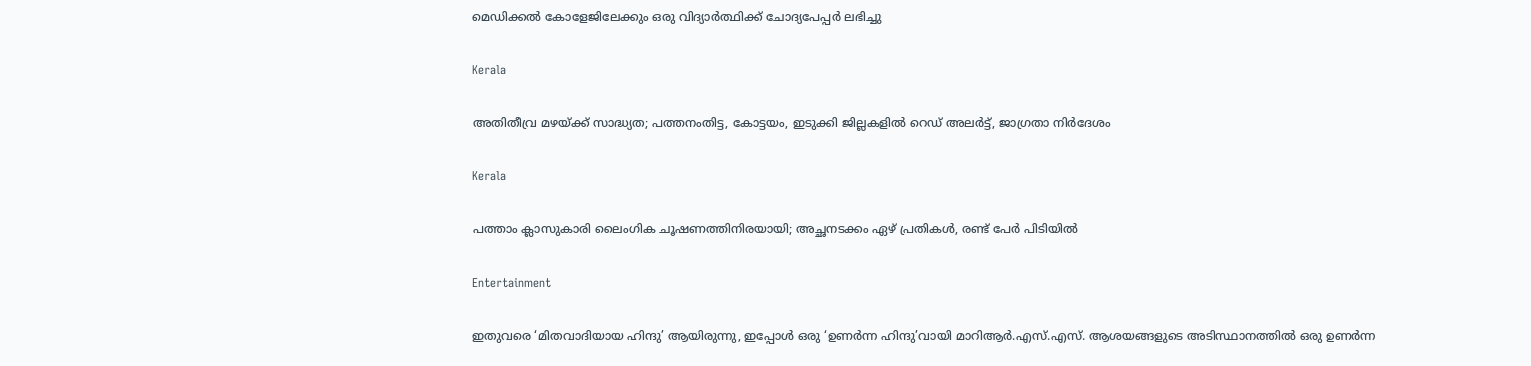മെഡിക്കൽ കോളേജിലേക്കും ഒരു വിദ്യാര്‍ത്ഥിക്ക് ചോദ്യപേപ്പര്‍ ലഭിച്ചു

Kerala

അതിതീവ്ര മഴയ്‌ക്ക് സാദ്ധ്യത; പത്തനംതിട്ട, കോട്ടയം, ഇടുക്കി ജില്ലകളിൽ റെഡ് അലർട്ട്, ജാഗ്രതാ നിർദേശം

Kerala

പത്താം ക്ലാസുകാരി ലൈംഗിക ചൂഷണത്തിനിരയായി; അച്ഛനടക്കം ഏഴ് പ്രതികൾ, രണ്ട് പേർ പിടിയിൽ

Entertainment

ഇതുവരെ ‘മിതവാദിയായ ഹിന്ദു’ ആയിരുന്നു, ഇപ്പോൾ ഒരു ‘ഉണർന്ന ഹിന്ദു’വായി മാറിആർ.എസ്.എസ്. ആശയങ്ങളുടെ അടിസ്ഥാനത്തിൽ ഒരു ഉണർന്ന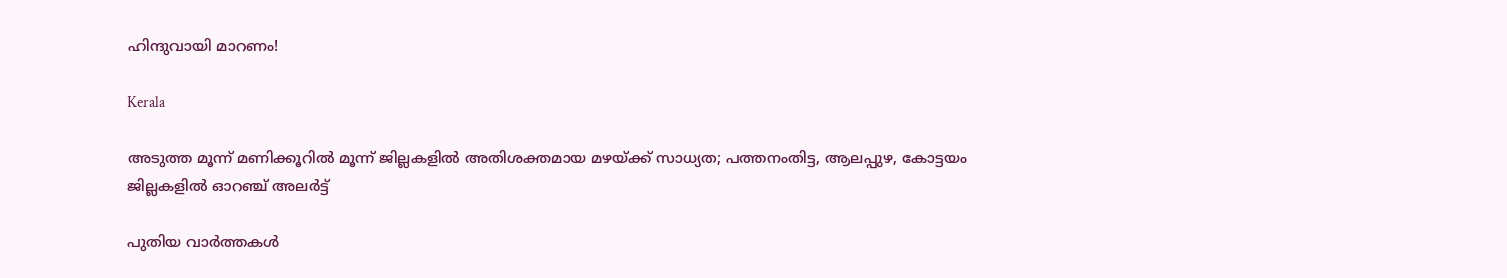ഹിന്ദുവായി മാറണം!

Kerala

അടുത്ത മൂന്ന് മണിക്കൂറിൽ മൂന്ന് ജില്ലകളിൽ അതിശക്തമായ മഴയ്‌ക്ക് സാധ്യത; പത്തനംതിട്ട, ആലപ്പുഴ, കോട്ടയം ജില്ലകളിൽ ഓറഞ്ച് അലർട്ട്

പുതിയ വാര്‍ത്തകള്‍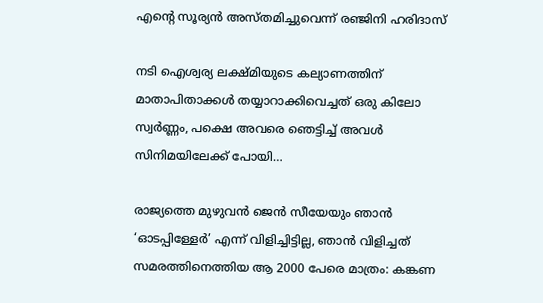എന്റെ സൂര്യന്‍ അസ്തമിച്ചുവെന്ന് രഞ്ജിനി ഹരിദാസ്

നടി ഐശ്വര്യ ലക്ഷ്മിയുടെ കല്യാണത്തിന് മാതാപിതാക്കള്‍ തയ്യാറാക്കിവെച്ചത് ഒരു കിലോ സ്വര്‍ണ്ണം, പക്ഷെ അവരെ ഞെട്ടിച്ച് അവള്‍ സിനിമയിലേക്ക് പോയി…

രാജ്യത്തെ മുഴുവൻ ജെന്‍ സീയേയും ഞാൻ ‘ഓടപ്പിള്ളേര്‍’ എന്ന് വിളിച്ചിട്ടില്ല, ഞാന്‍ വിളിച്ചത് സമരത്തിനെത്തിയ ആ 2000 പേരെ മാത്രം: കങ്കണ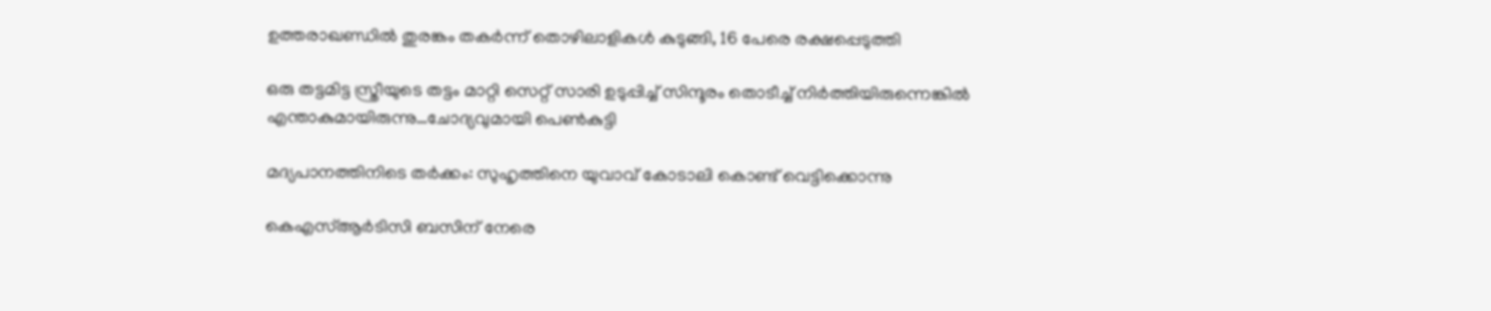ഉത്തരാഖണ്ഡില്‍ തുരങ്കം തകര്‍ന്ന് തൊഴിലാളികള്‍ കുടുങ്ങി, 16 പേരെ രക്ഷപ്പെടുത്തി

ഒരു തട്ടമിട്ട സ്ത്രീയുടെ തട്ടം മാറ്റി സെറ്റ് സാരി ഉടുപ്പിച്ച് സിന്ദൂരം തൊടീച്ച് നിർത്തിയിരുന്നെങ്കിൽ എന്താകുമായിരുന്നു…ചോദ്യവുമായി പെണ്‍കുട്ടി

മദ്യപാനത്തിനിടെ തര്‍ക്കം: സുഹൃത്തിനെ യുവാവ് കോടാലി കൊണ്ട് വെട്ടിക്കൊന്നു

കെഎസ്ആര്‍ടിസി ബസിന് നേരെ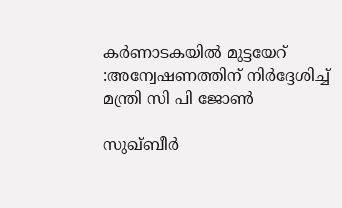കര്‍ണാടകയില്‍ മുട്ടയേറ് :അന്വേഷണത്തിന് നിര്‍ദ്ദേശിച്ച് മന്ത്രി സി പി ജോണ്‍

സുഖ്ബീര്‍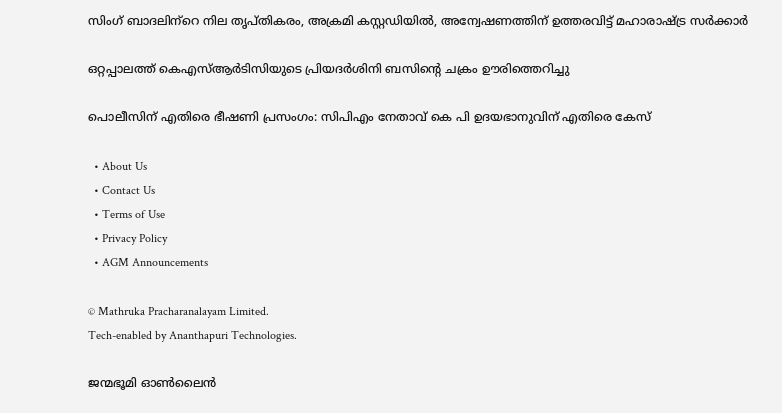സിംഗ് ബാദലിന്‌റെ നില തൃപ്തികരം, അക്രമി കസ്റ്റഡിയില്‍, അന്വേഷണത്തിന് ഉത്തരവിട്ട് മഹാരാഷ്‌ട്ര സര്‍ക്കാര്‍

ഒറ്റപ്പാലത്ത് കെഎസ്ആര്‍ടിസിയുടെ പ്രിയദര്‍ശിനി ബസിന്റെ ചക്രം ഊരിത്തെറിച്ചു

പൊലീസിന് എതിരെ ഭീഷണി പ്രസംഗം: സിപിഎം നേതാവ് കെ പി ഉദയഭാനുവിന് എതിരെ കേസ്

  • About Us
  • Contact Us
  • Terms of Use
  • Privacy Policy
  • AGM Announcements

© Mathruka Pracharanalayam Limited.
Tech-enabled by Ananthapuri Technologies.

ജന്മഭൂമി ഓണ്‍ലൈന്‍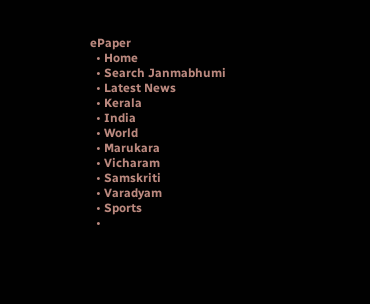ePaper
  • Home
  • Search Janmabhumi
  • Latest News
  • Kerala
  • India
  • World
  • Marukara
  • Vicharam
  • Samskriti
  • Varadyam
  • Sports
  •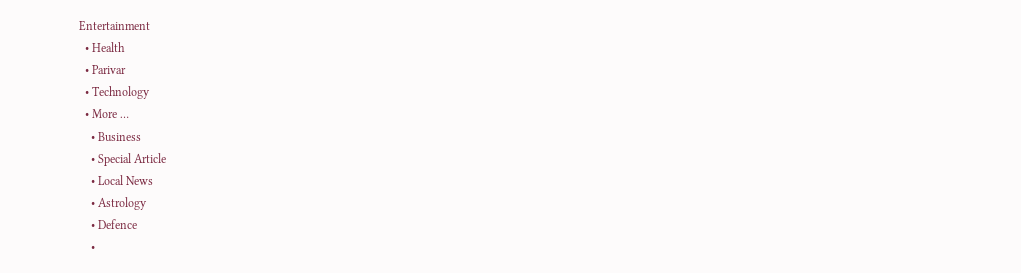Entertainment
  • Health
  • Parivar
  • Technology
  • More …
    • Business
    • Special Article
    • Local News
    • Astrology
    • Defence
    •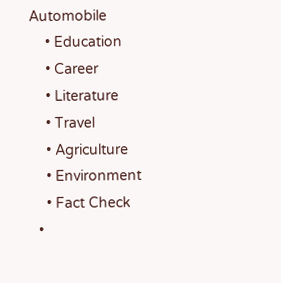Automobile
    • Education
    • Career
    • Literature
    • Travel
    • Agriculture
    • Environment
    • Fact Check
  •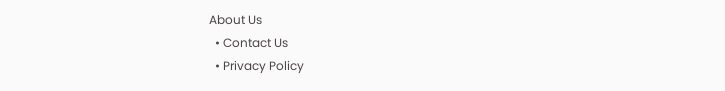About Us
  • Contact Us
  • Privacy Policy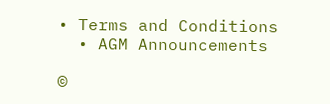• Terms and Conditions
  • AGM Announcements

©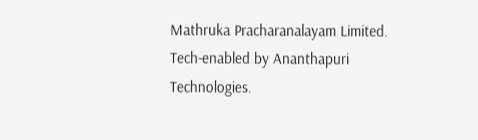Mathruka Pracharanalayam Limited.
Tech-enabled by Ananthapuri Technologies.